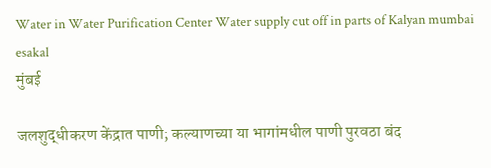Water in Water Purification Center Water supply cut off in parts of Kalyan mumbai esakal
मुंबई

जलशुद्धीकरण केंद्रात पाणी; कल्याणच्या या भागांमधील पाणी पुरवठा बंद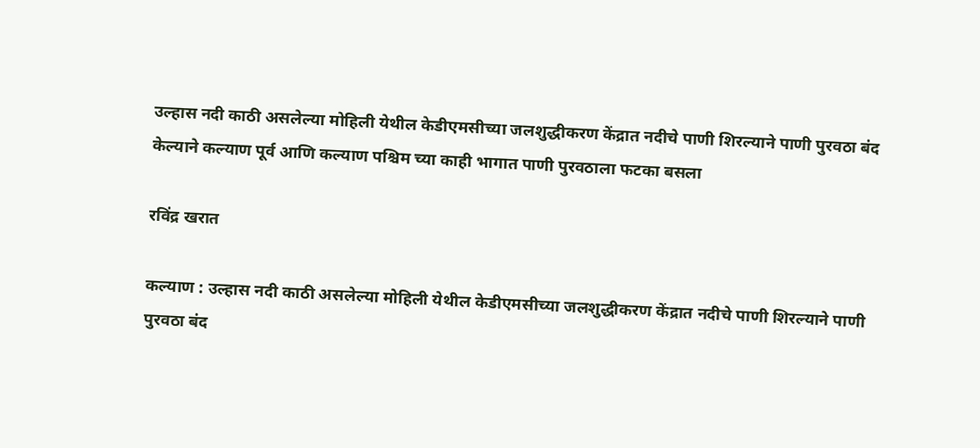उल्हास नदी काठी असलेल्या मोहिली येथील केडीएमसीच्या जलशुद्धीकरण केंद्रात नदीचे पाणी शिरल्याने पाणी पुरवठा बंद केल्याने कल्याण पूर्व आणि कल्याण पश्चिम च्या काही भागात पाणी पुरवठाला फटका बसला

रविंद्र खरात

कल्याण : उल्हास नदी काठी असलेल्या मोहिली येथील केडीएमसीच्या जलशुद्धीकरण केंद्रात नदीचे पाणी शिरल्याने पाणी पुरवठा बंद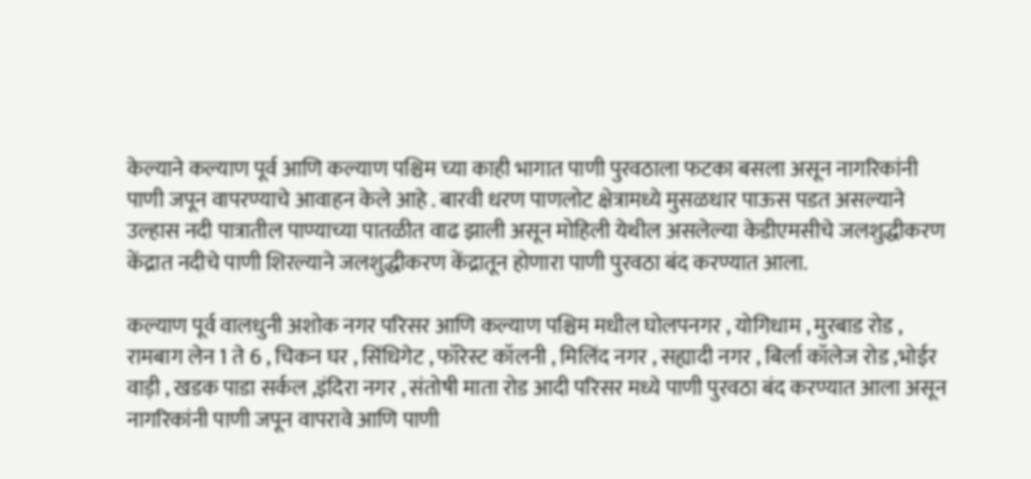केल्याने कल्याण पूर्व आणि कल्याण पश्चिम च्या काही भागात पाणी पुरवठाला फटका बसला असून नागरिकांनी पाणी जपून वापरण्याचे आवाहन केले आहे . बारवी धरण पाणलोट क्षेत्रामध्ये मुसळधार पाऊस पडत असल्याने उल्हास नदी पात्रातील पाण्याच्या पातळीत वाढ झाली असून मोहिली येथील असलेल्या केडीएमसीचे जलशुद्धीकरण केंद्रात नदीचे पाणी शिरल्याने जलशुद्धीकरण केंद्रातून होणारा पाणी पुरवठा बंद करण्यात आला.

कल्याण पूर्व वालधुनी अशोक नगर परिसर आणि कल्याण पश्चिम मधील घोलपनगर , योगिधाम , मुरबाड रोड , रामबाग लेन 1 ते 6 , चिकन घर , सिंधिगेट , फॉरेस्ट कॉलनी , मिलिंद नगर , सह्यादी नगर , बिर्ला कॉलेज रोड ,भोईर वाड़ी , खडक पाडा सर्कल ,इंदिरा नगर , संतोषी माता रोड आदी परिसर मध्ये पाणी पुरवठा बंद करण्यात आला असून नागरिकांनी पाणी जपून वापरावे आणि पाणी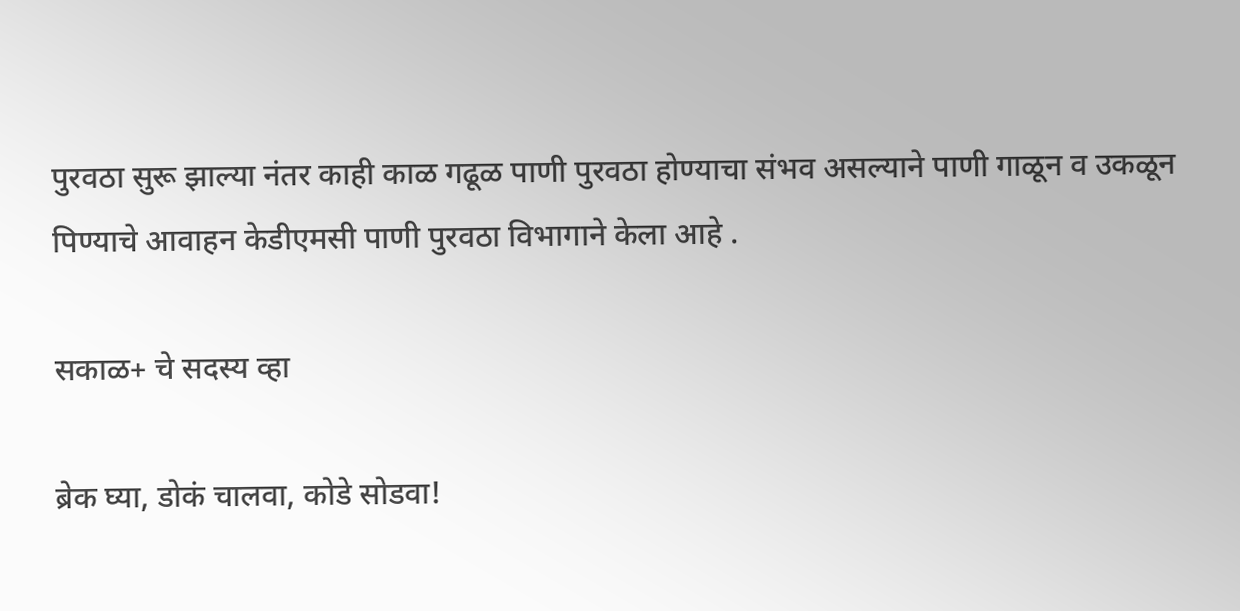पुरवठा सुरू झाल्या नंतर काही काळ गढूळ पाणी पुरवठा होण्याचा संभव असल्याने पाणी गाळून व उकळून पिण्याचे आवाहन केडीएमसी पाणी पुरवठा विभागाने केला आहे .

सकाळ+ चे सदस्य व्हा

ब्रेक घ्या, डोकं चालवा, कोडे सोडवा!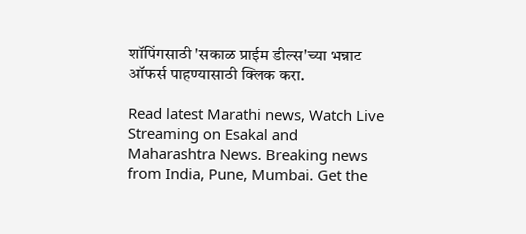शॉपिंगसाठी 'सकाळ प्राईम डील्स'च्या भन्नाट ऑफर्स पाहण्यासाठी क्लिक करा.

Read latest Marathi news, Watch Live Streaming on Esakal and Maharashtra News. Breaking news from India, Pune, Mumbai. Get the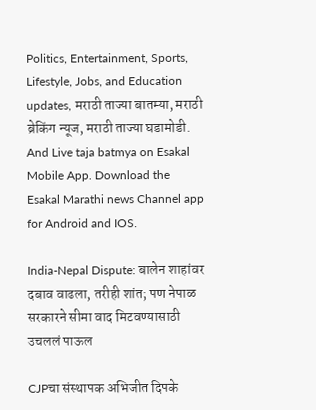Politics, Entertainment, Sports, Lifestyle, Jobs, and Education updates, मराठी ताज्या बातम्या, मराठी ब्रेकिंग न्यूज, मराठी ताज्या घडामोडी. And Live taja batmya on Esakal Mobile App. Download the Esakal Marathi news Channel app for Android and IOS.

India-Nepal Dispute: बालेन शाहांवर दबाव वाढला, तरीही शांत; पण नेपाळ सरकारने सीमा वाद मिटवण्यासाठी उचललं पाऊल

CJPचा संस्थापक अभिजीत दिपके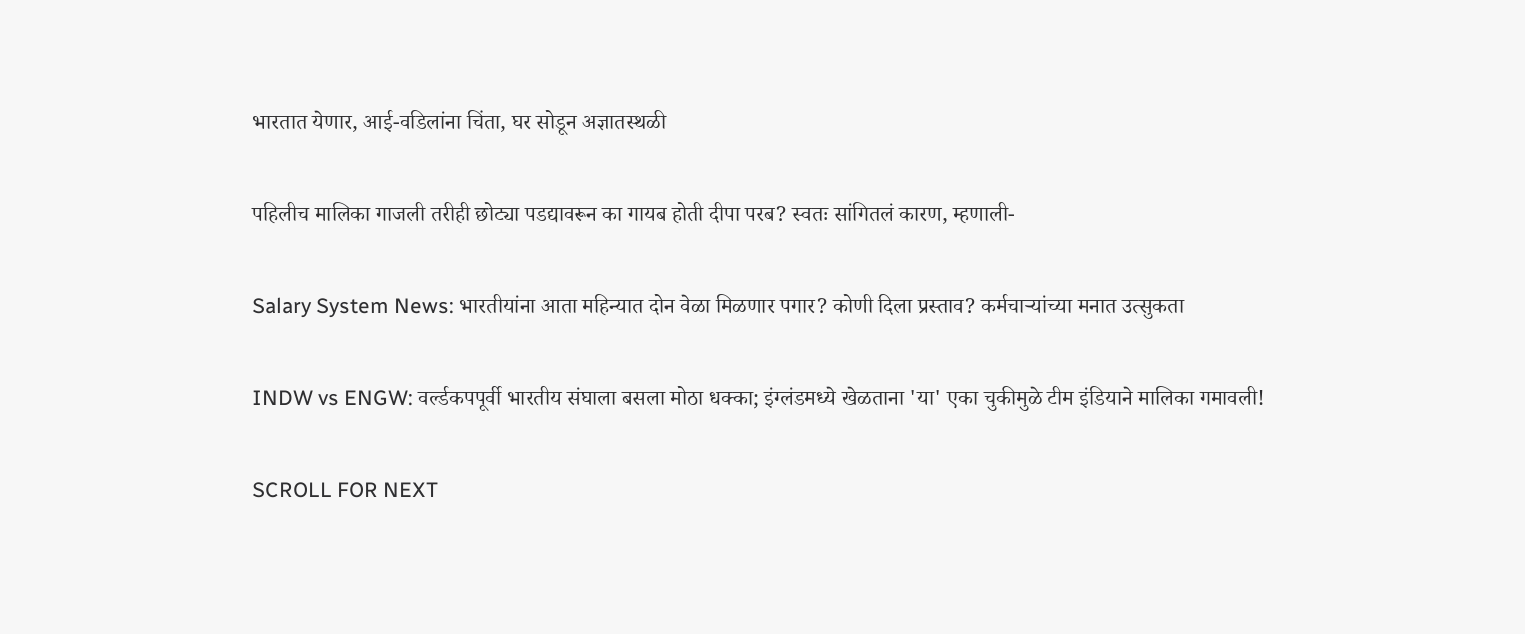भारतात येणार, आई-वडिलांना चिंता, घर सोडून अज्ञातस्थळी

पहिलीच मालिका गाजली तरीही छोट्या पडद्यावरून का गायब होती दीपा परब? स्वतः सांगितलं कारण, म्हणाली-

Salary System News: भारतीयांना आता महिन्यात दोन वेळा मिळणार पगार? कोणी दिला प्रस्ताव? कर्मचाऱ्यांच्या मनात उत्सुकता

INDW vs ENGW: वर्ल्डकपपूर्वी भारतीय संघाला बसला मोठा धक्का; इंग्लंडमध्ये खेळताना 'या' एका चुकीमुळे टीम इंडियाने मालिका गमावली!

SCROLL FOR NEXT